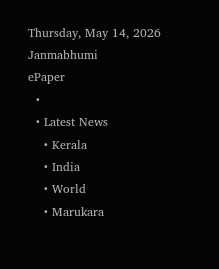Thursday, May 14, 2026
Janmabhumi
ePaper
  •
  • Latest News
    • Kerala
    • India
    • World
    • Marukara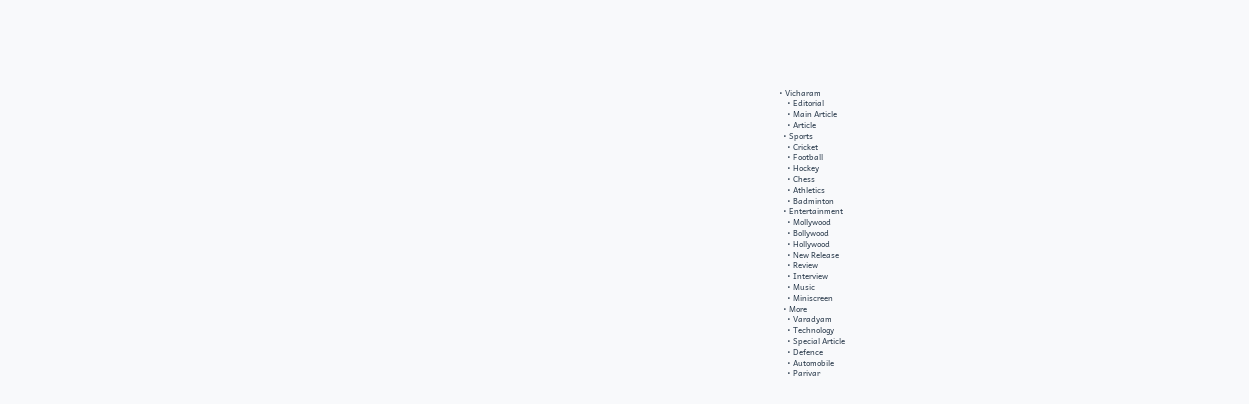• Vicharam
    • Editorial
    • Main Article
    • Article
  • Sports
    • Cricket
    • Football
    • Hockey
    • Chess
    • Athletics
    • Badminton
  • Entertainment
    • Mollywood
    • Bollywood
    • Hollywood
    • New Release
    • Review
    • Interview
    • Music
    • Miniscreen
  • More
    • Varadyam
    • Technology
    • Special Article
    • Defence
    • Automobile
    • Parivar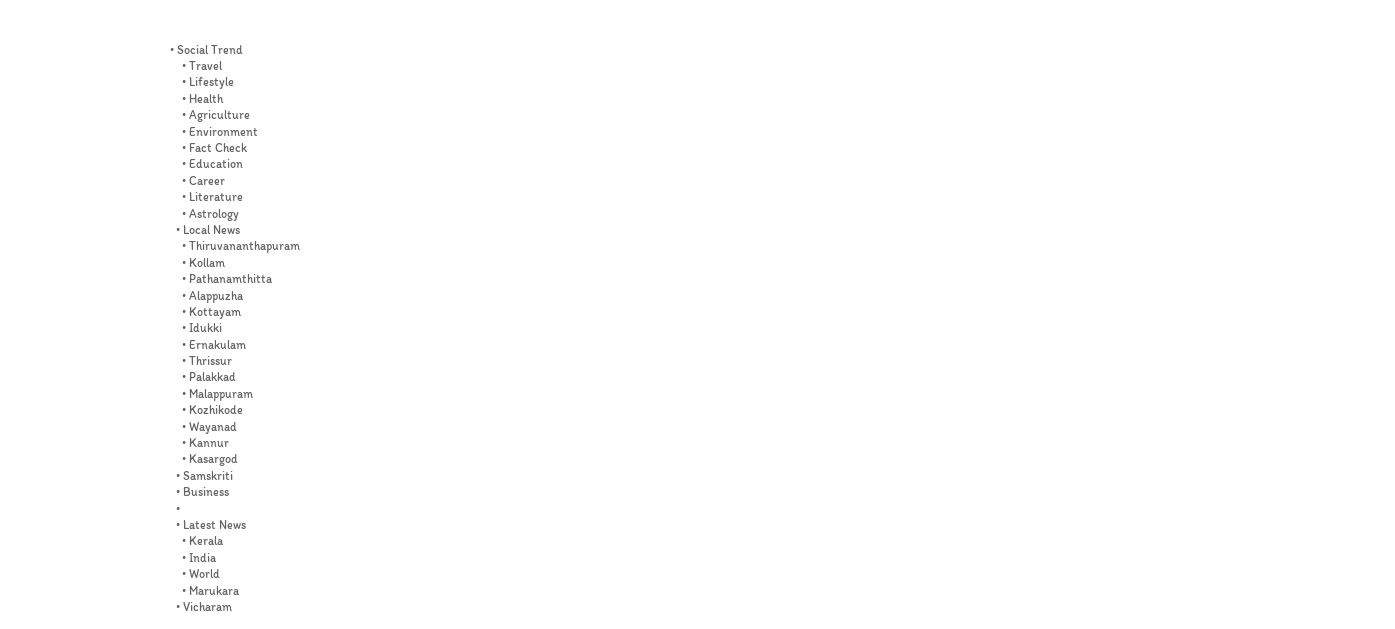• Social Trend
    • Travel
    • Lifestyle
    • Health
    • Agriculture
    • Environment
    • Fact Check
    • Education
    • Career
    • Literature
    • Astrology
  • Local News
    • Thiruvananthapuram
    • Kollam
    • Pathanamthitta
    • Alappuzha
    • Kottayam
    • Idukki
    • Ernakulam
    • Thrissur
    • Palakkad
    • Malappuram
    • Kozhikode
    • Wayanad
    • Kannur
    • Kasargod
  • Samskriti
  • Business
  •
  • Latest News
    • Kerala
    • India
    • World
    • Marukara
  • Vicharam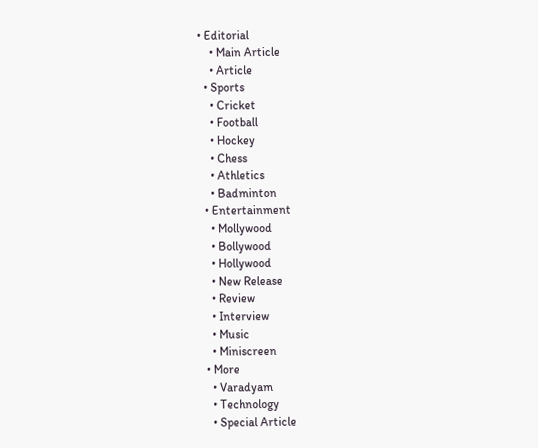• Editorial
    • Main Article
    • Article
  • Sports
    • Cricket
    • Football
    • Hockey
    • Chess
    • Athletics
    • Badminton
  • Entertainment
    • Mollywood
    • Bollywood
    • Hollywood
    • New Release
    • Review
    • Interview
    • Music
    • Miniscreen
  • More
    • Varadyam
    • Technology
    • Special Article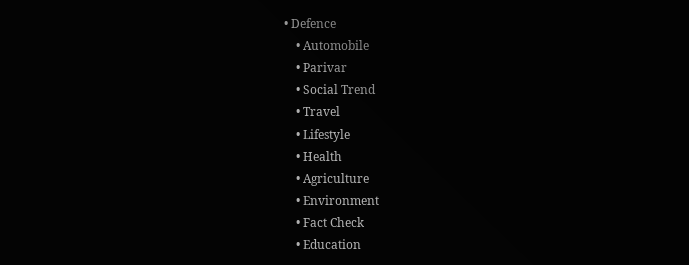• Defence
    • Automobile
    • Parivar
    • Social Trend
    • Travel
    • Lifestyle
    • Health
    • Agriculture
    • Environment
    • Fact Check
    • Education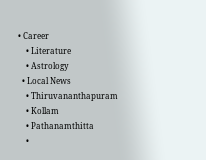• Career
    • Literature
    • Astrology
  • Local News
    • Thiruvananthapuram
    • Kollam
    • Pathanamthitta
    •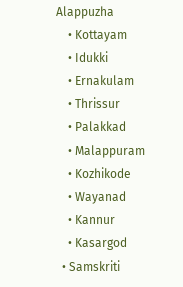Alappuzha
    • Kottayam
    • Idukki
    • Ernakulam
    • Thrissur
    • Palakkad
    • Malappuram
    • Kozhikode
    • Wayanad
    • Kannur
    • Kasargod
  • Samskriti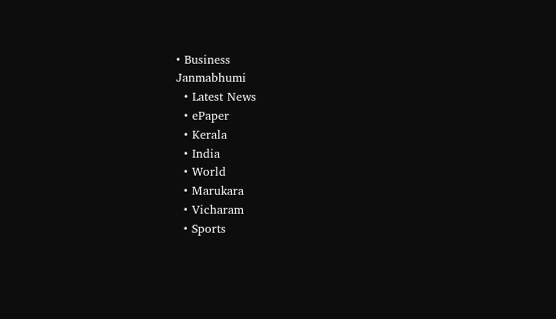• Business
Janmabhumi
  • Latest News
  • ePaper
  • Kerala
  • India
  • World
  • Marukara
  • Vicharam
  • Sports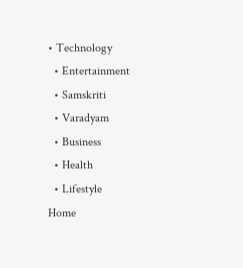• Technology
  • Entertainment
  • Samskriti
  • Varadyam
  • Business
  • Health
  • Lifestyle
Home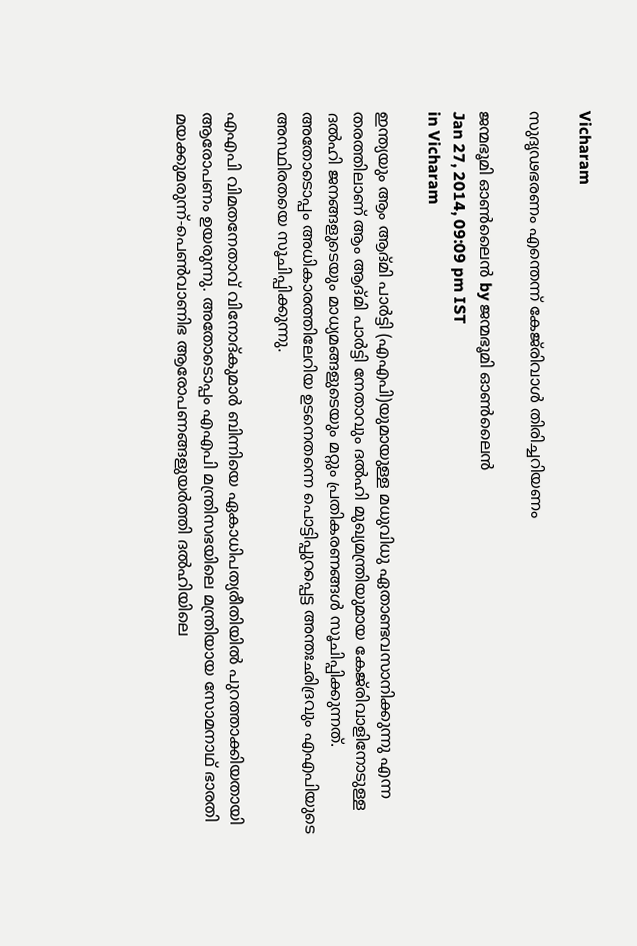Vicharam

സുദൃഢഭരണം എന്തെന്ന്‌ കേജ്‌രിവാള്‍ തിരിച്ചറിയണം

ജന്മഭൂമി ഓണ്‍ലൈന്‍ by ജന്മഭൂമി ഓണ്‍ലൈന്‍
Jan 27, 2014, 09:09 pm IST
in Vicharam

ഇന്ത്യയും ആം ആദ്മി പാര്‍ട്ടി (എഎപി)യുമായുള്ള മധുവിധു ഏതാണ്ടവസാനിക്കുന്നു എന്ന തരത്തിലാണ്‌ ആം ആദ്മി പാര്‍ട്ടി നേതാവും ദല്‍ഹി മുഖ്യമന്ത്രിയുമായ കേജ്‌രിവാളിനോടുള്ള ദല്‍ഹി ജനങ്ങളുടെയും മാധ്യമങ്ങളുടെയും മറ്റും പ്രതികരണങ്ങള്‍ സൂചിപ്പിക്കുന്നത്‌. അതോടൊപ്പം അധികാരത്തിലേറിയ ഉടനെതന്നെ പൊട്ടിപ്പുറപ്പെട്ട അന്തഃഛിദ്രവും എഎപിയുടെ അസ്ഥിരതയെ സൂചിപ്പിക്കുന്നു.

എഎപി വിമതനേതാവ്‌ വിനോദ്കുമാര്‍ ബിന്നിയെ ഏകാധിപത്യരീതിയില്‍ പുറത്താക്കിയതായി ആരോപണം ഉയരുന്നു. അതോടൊപ്പം എഎപി മന്ത്രിസഭയിലെ മന്ത്രിയായ സോമനാഥ്‌ ഭാരതി മയക്കുമരുന്ന്‌-പെണ്‍വാണിഭ ആരോപണങ്ങളുയര്‍ത്തി ദല്‍ഹിയിലെ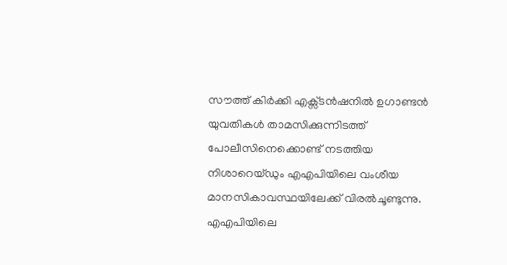സൗത്ത്‌ കിര്‍ക്കി എക്സ്ടന്‍ഷനില്‍ ഉഗാണ്ടന്‍ യുവതികള്‍ താമസിക്കുന്നിടത്ത്‌ പോലീസിനെക്കൊണ്ട്‌ നടത്തിയ നിശാറെയ്ഡും എഎപിയിലെ വംശീയ മാനസികാവസ്ഥയിലേക്ക്‌ വിരല്‍ചൂണ്ടുന്നു. എഎപിയിലെ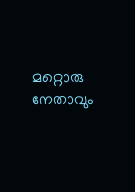മറ്റൊരു നേതാവും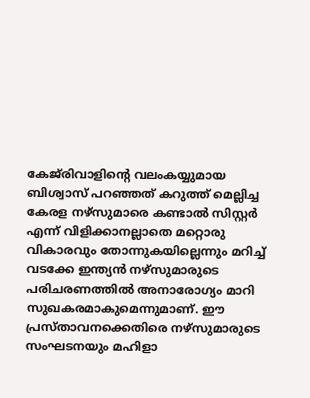കേജ്‌രിവാളിന്റെ വലംകയ്യുമായ ബിശ്വാസ്‌ പറഞ്ഞത്‌ കറുത്ത്‌ മെല്ലിച്ച കേരള നഴ്സുമാരെ കണ്ടാല്‍ സിസ്റ്റര്‍ എന്ന്‌ വിളിക്കാനല്ലാതെ മറ്റൊരു വികാരവും തോന്നുകയില്ലെന്നും മറിച്ച്‌ വടക്കേ ഇന്ത്യന്‍ നഴ്സുമാരുടെ പരിചരണത്തില്‍ അനാരോഗ്യം മാറി സുഖകരമാകുമെന്നുമാണ്‌. ഈ പ്രസ്താവനക്കെതിരെ നഴ്സുമാരുടെ സംഘടനയും മഹിളാ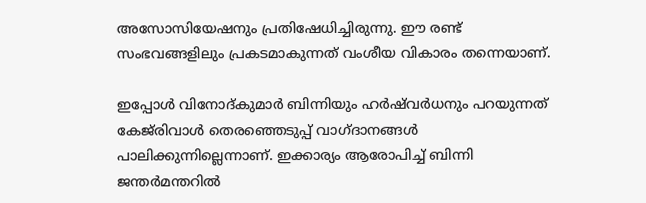അസോസിയേഷനും പ്രതിഷേധിച്ചിരുന്നു. ഈ രണ്ട്‌ സംഭവങ്ങളിലും പ്രകടമാകുന്നത്‌ വംശീയ വികാരം തന്നെയാണ്‌.

ഇപ്പോള്‍ വിനോദ്കുമാര്‍ ബിന്നിയും ഹര്‍ഷ്‌വര്‍ധനും പറയുന്നത്‌ കേജ്‌രിവാള്‍ തെരഞ്ഞെടുപ്പ്‌ വാഗ്ദാനങ്ങള്‍ പാലിക്കുന്നില്ലെന്നാണ്‌. ഇക്കാര്യം ആരോപിച്ച്‌ ബിന്നി ജന്തര്‍മന്തറില്‍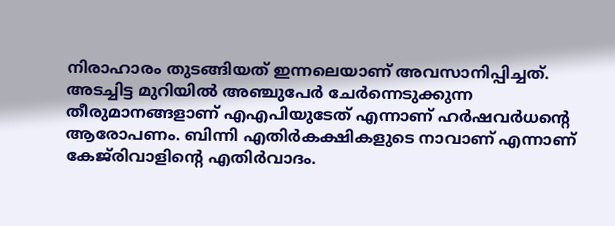നിരാഹാരം തുടങ്ങിയത്‌ ഇന്നലെയാണ്‌ അവസാനിപ്പിച്ചത്‌. അടച്ചിട്ട മുറിയില്‍ അഞ്ചുപേര്‍ ചേര്‍ന്നെടുക്കുന്ന തീരുമാനങ്ങളാണ്‌ എഎപിയുടേത്‌ എന്നാണ്‌ ഹര്‍ഷവര്‍ധന്റെ ആരോപണം. ബിന്നി എതിര്‍കക്ഷികളുടെ നാവാണ്‌ എന്നാണ്‌ കേജ്‌രിവാളിന്റെ എതിര്‍വാദം.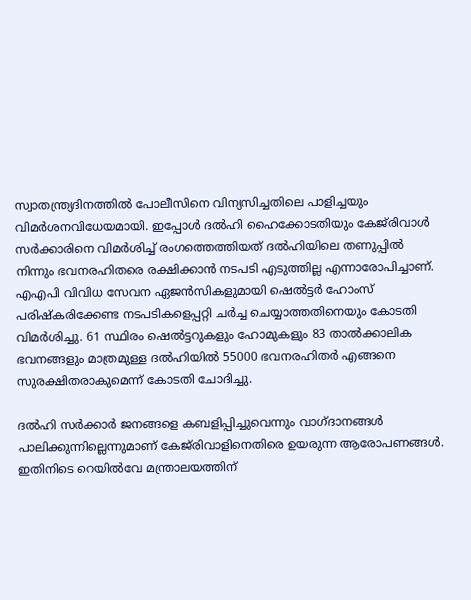സ്വാതന്ത്ര്യദിനത്തില്‍ പോലീസിനെ വിന്യസിച്ചതിലെ പാളിച്ചയും വിമര്‍ശനവിധേയമായി. ഇപ്പോള്‍ ദല്‍ഹി ഹൈക്കോടതിയും കേജ്‌രിവാള്‍ സര്‍ക്കാരിനെ വിമര്‍ശിച്ച്‌ രംഗത്തെത്തിയത്‌ ദല്‍ഹിയിലെ തണുപ്പില്‍ നിന്നും ഭവനരഹിതരെ രക്ഷിക്കാന്‍ നടപടി എടുത്തില്ല എന്നാരോപിച്ചാണ്‌. എഎപി വിവിധ സേവന ഏജന്‍സികളുമായി ഷെല്‍ട്ടര്‍ ഹോംസ്‌ പരിഷ്കരിക്കേണ്ട നടപടികളെപ്പറ്റി ചര്‍ച്ച ചെയ്യാത്തതിനെയും കോടതി വിമര്‍ശിച്ചു. 61 സ്ഥിരം ഷെല്‍ട്ടറുകളും ഹോമുകളും 83 താല്‍ക്കാലിക ഭവനങ്ങളും മാത്രമുള്ള ദല്‍ഹിയില്‍ 55000 ഭവനരഹിതര്‍ എങ്ങനെ സുരക്ഷിതരാകുമെന്ന്‌ കോടതി ചോദിച്ചു.

ദല്‍ഹി സര്‍ക്കാര്‍ ജനങ്ങളെ കബളിപ്പിച്ചുവെന്നും വാഗ്ദാനങ്ങള്‍ പാലിക്കുന്നില്ലെന്നുമാണ്‌ കേജ്‌രിവാളിനെതിരെ ഉയരുന്ന ആരോപണങ്ങള്‍. ഇതിനിടെ റെയില്‍വേ മന്ത്രാലയത്തിന്‌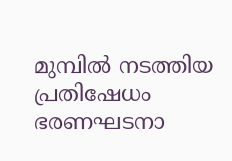മുമ്പില്‍ നടത്തിയ പ്രതിഷേധം ഭരണഘടനാ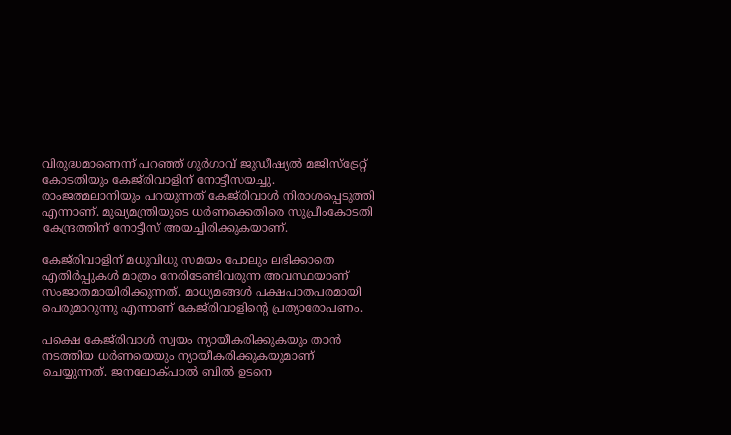വിരുദ്ധമാണെന്ന്‌ പറഞ്ഞ്‌ ഗുര്‍ഗാവ്‌ ജുഡീഷ്യല്‍ മജിസ്ട്രേറ്റ്‌ കോടതിയും കേജ്‌രിവാളിന്‌ നോട്ടീസയച്ചു. രാംജത്മലാനിയും പറയുന്നത്‌ കേജ്‌രിവാള്‍ നിരാശപ്പെടുത്തി എന്നാണ്‌. മുഖ്യമന്ത്രിയുടെ ധര്‍ണക്കെതിരെ സുപ്രീംകോടതി കേന്ദ്രത്തിന്‌ നോട്ടീസ്‌ അയച്ചിരിക്കുകയാണ്‌.

കേജ്‌രിവാളിന്‌ മധുവിധു സമയം പോലും ലഭിക്കാതെ എതിര്‍പ്പുകള്‍ മാത്രം നേരിടേണ്ടിവരുന്ന അവസ്ഥയാണ്‌ സംജാതമായിരിക്കുന്നത്‌. മാധ്യമങ്ങള്‍ പക്ഷപാതപരമായി പെരുമാറുന്നു എന്നാണ്‌ കേജ്‌രിവാളിന്റെ പ്രത്യാരോപണം.

പക്ഷെ കേജ്‌രിവാള്‍ സ്വയം ന്യായീകരിക്കുകയും താന്‍ നടത്തിയ ധര്‍ണയെയും ന്യായീകരിക്കുകയുമാണ്‌ ചെയ്യുന്നത്‌. ജനലോക്പാല്‍ ബില്‍ ഉടനെ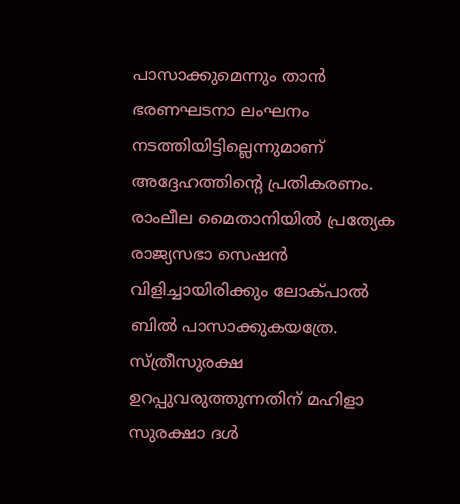പാസാക്കുമെന്നും താന്‍ ഭരണഘടനാ ലംഘനം നടത്തിയിട്ടില്ലെന്നുമാണ്‌ അദ്ദേഹത്തിന്റെ പ്രതികരണം. രാംലീല മൈതാനിയില്‍ പ്രത്യേക രാജ്യസഭാ സെഷന്‍ വിളിച്ചായിരിക്കും ലോക്പാല്‍ ബില്‍ പാസാക്കുകയത്രേ. സ്ത്രീസുരക്ഷ ഉറപ്പുവരുത്തുന്നതിന്‌ മഹിളാ സുരക്ഷാ ദള്‍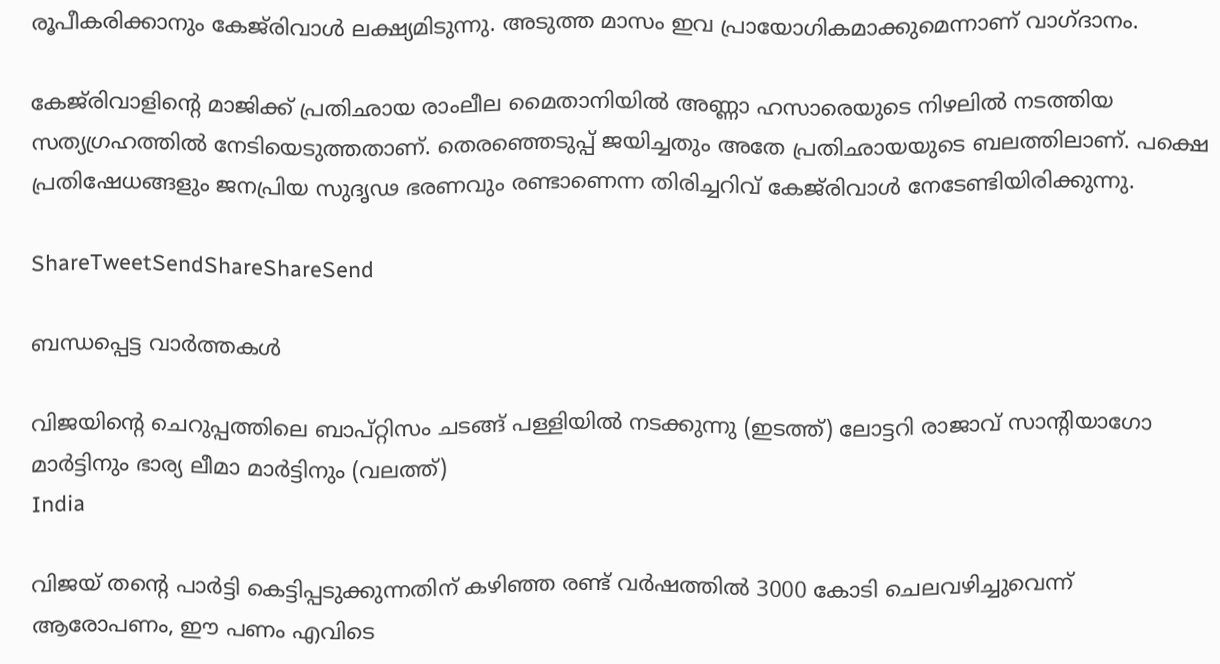രൂപീകരിക്കാനും കേജ്‌രിവാള്‍ ലക്ഷ്യമിടുന്നു. അടുത്ത മാസം ഇവ പ്രായോഗികമാക്കുമെന്നാണ്‌ വാഗ്ദാനം.

കേജ്‌രിവാളിന്റെ മാജിക്ക്‌ പ്രതിഛായ രാംലീല മൈതാനിയില്‍ അണ്ണാ ഹസാരെയുടെ നിഴലില്‍ നടത്തിയ സത്യഗ്രഹത്തില്‍ നേടിയെടുത്തതാണ്‌. തെരഞ്ഞെടുപ്പ്‌ ജയിച്ചതും അതേ പ്രതിഛായയുടെ ബലത്തിലാണ്‌. പക്ഷെ പ്രതിഷേധങ്ങളും ജനപ്രിയ സുദൃഢ ഭരണവും രണ്ടാണെന്ന തിരിച്ചറിവ്‌ കേജ്‌രിവാള്‍ നേടേണ്ടിയിരിക്കുന്നു.

ShareTweetSendShareShareSend

ബന്ധപ്പെട്ട വാര്‍ത്തകള്‍

വിജയിന്‍റെ ചെറുപ്പത്തിലെ ബാപ്റ്റിസം ചടങ്ങ് പള്ളിയില്‍ നടക്കുന്നു (ഇടത്ത്) ലോട്ടറി രാജാവ് സാന്‍റിയാഗോ മാര്‍ട്ടിനും ഭാര്യ ലീമാ മാര്‍ട്ടിനും (വലത്ത്)
India

വിജയ് തന്റെ പാര്‍ട്ടി കെട്ടിപ്പടുക്കുന്നതിന് കഴിഞ്ഞ രണ്ട് വര്‍ഷത്തില്‍ 3000 കോടി ചെലവഴിച്ചുവെന്ന് ആരോപണം, ഈ പണം എവിടെ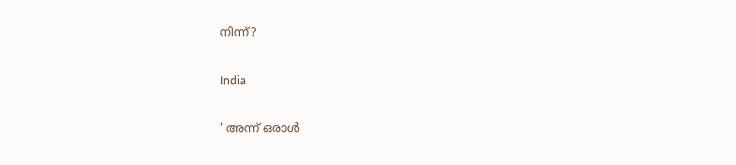നിന്ന്?

India

‘ അന്ന് ഒരാൾ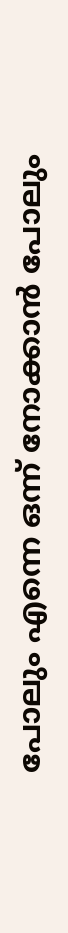പോലും എന്നെ ഒന്ന് നോക്കാൻ പോലും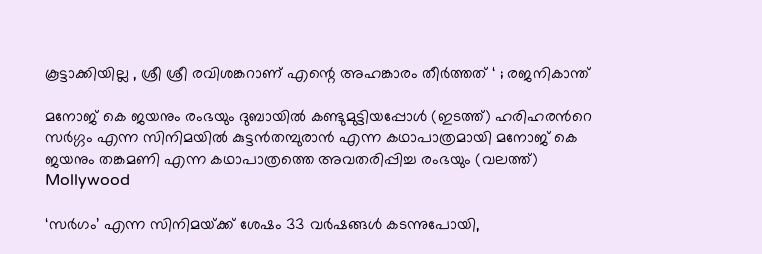കൂട്ടാക്കിയില്ല , ശ്രീ ശ്രീ രവിശങ്കറാണ് എന്റെ അഹങ്കാരം തീർത്തത് ‘ ; രജനികാന്ത്

മനോജ് കെ ജയനും രംഭയും ദുബായില്‍ കണ്ടുമുട്ടിയപ്പോള്‍ (ഇടത്ത്) ഹരിഹരന്‍റെ സര്‍ഗ്ഗം എന്ന സിനിമയില്‍ കുട്ടന്‍തമ്പുരാന്‍ എന്ന കഥാപാത്രമായി മനോജ് കെ ജയനും തങ്കമണി എന്ന കഥാപാത്രത്തെ അവതരിപ്പിച്ച രംഭയും (വലത്ത്)
Mollywood

‘സര്‍ഗം’ എന്ന സിനിമയ്‌ക്ക് ശേഷം 33 വർഷങ്ങൾ കടന്നുപോയി,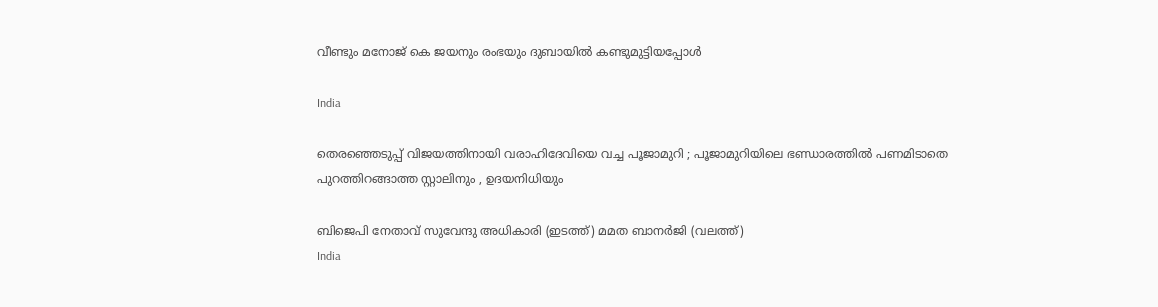വീണ്ടും മനോജ് കെ ജയനും രംഭയും ദുബായില്‍ കണ്ടുമുട്ടിയപ്പോള്‍

India

തെരഞ്ഞെടുപ്പ് വിജയത്തിനായി വരാഹിദേവിയെ വച്ച പൂജാമുറി ; പൂജാമുറിയിലെ ഭണ്ഡാരത്തിൽ പണമിടാതെ പുറത്തിറങ്ങാത്ത സ്റ്റാലിനും , ഉദയനിധിയും

ബിജെപി നേതാവ് സുവേന്ദു അധികാരി (ഇടത്ത്) മമത ബാനര്‍ജി (വലത്ത്)
India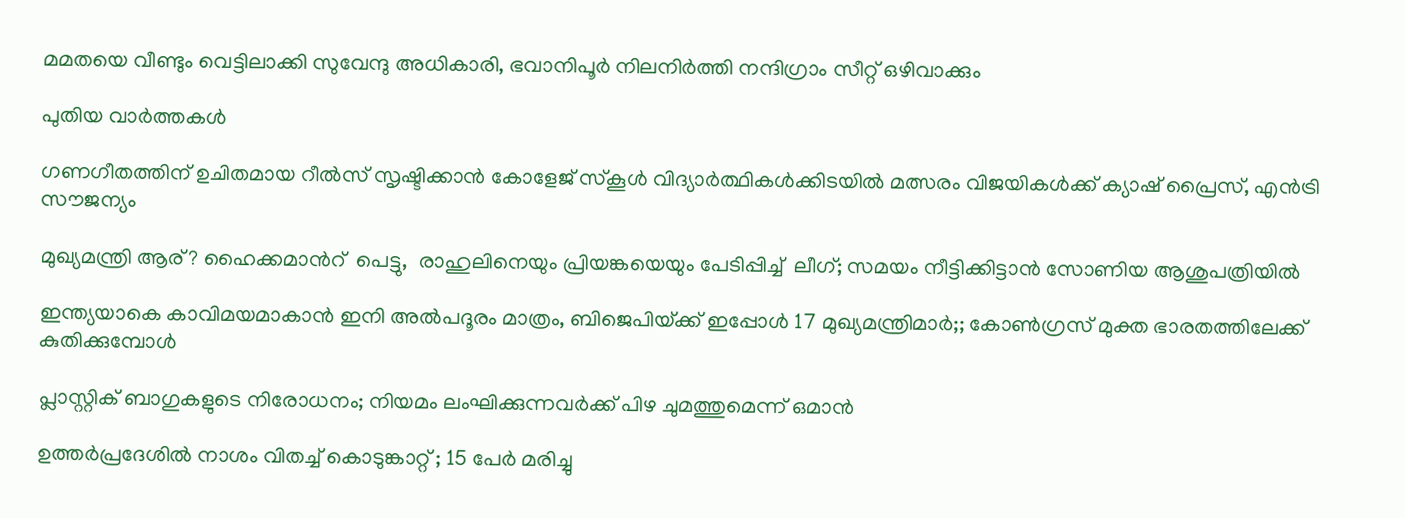മമതയെ വീണ്ടും വെട്ടിലാക്കി സുവേന്ദു അധികാരി, ഭവാനിപൂര്‍ നിലനിര്‍ത്തി നന്ദിഗ്രാം സീറ്റ് ഒഴിവാക്കും

പുതിയ വാര്‍ത്തകള്‍

ഗണഗീതത്തിന് ഉചിതമായ റീല്‍സ് സൃഷ്ടിക്കാന്‍ കോളേജ് സ്കൂള്‍ വിദ്യാര്‍ത്ഥികള്‍ക്കിടയില്‍ മത്സരം വിജയികള്‍ക്ക് ക്യാഷ് പ്രൈസ്, എന്‍ട്രി സൗജന്യം

മുഖ്യമന്ത്രി ആര്? ഹൈക്കമാന്‍റ്  പെട്ടു,  രാഹുലിനെയും പ്രിയങ്കയെയും പേടിപ്പിച്ച്  ലീഗ്; സമയം നീട്ടിക്കിട്ടാന്‍ സോണിയ ആശുപത്രിയില്‍

ഇന്ത്യയാകെ കാവിമയമാകാന്‍ ഇനി അല്‍പദൂരം മാത്രം, ബിജെപിയ്‌ക്ക് ഇപ്പോള്‍ 17 മുഖ്യമന്ത്രിമാര്‍;; കോണ്‍ഗ്രസ് മുക്ത ഭാരതത്തിലേക്ക് കുതിക്കുമ്പോള്‍

പ്ലാസ്റ്റിക് ബാഗുകളുടെ നിരോധനം; നിയമം ലംഘിക്കുന്നവർക്ക് പിഴ ചുമത്തുമെന്ന് ഒമാൻ

ഉത്തർപ്രദേശിൽ നാശം വിതച്ച് കൊടുങ്കാറ്റ് ; 15 പേർ മരിച്ചു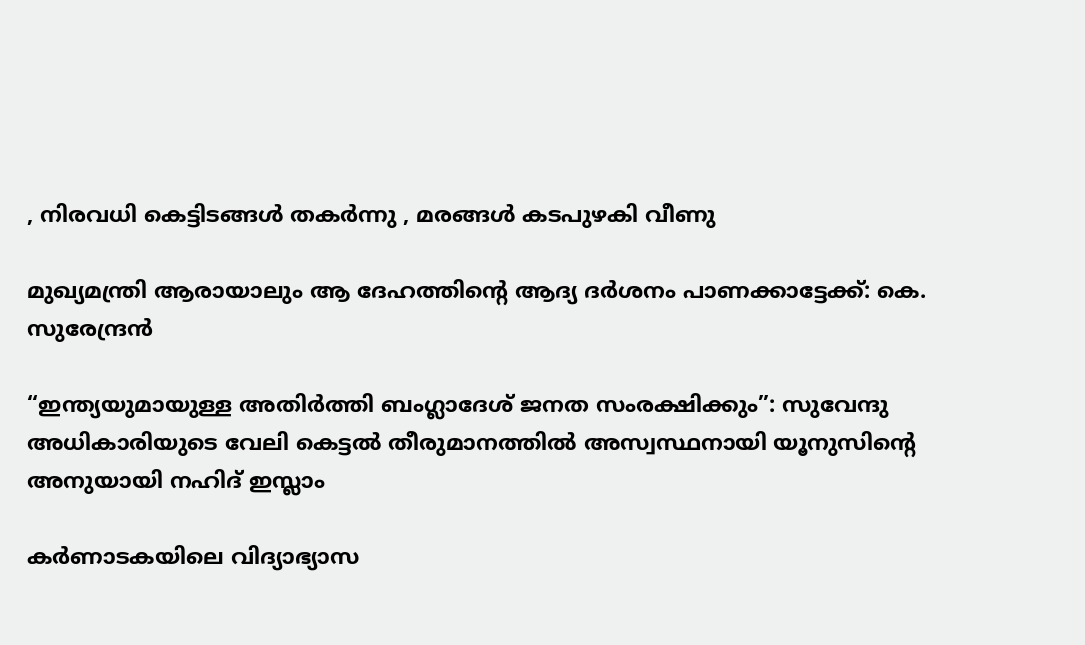, നിരവധി കെട്ടിടങ്ങൾ തകർന്നു , മരങ്ങൾ കടപുഴകി വീണു

മുഖ്യമന്ത്രി ആരായാലും ആ ദേഹത്തിന്റെ ആദ്യ ദര്‍ശനം പാണക്കാട്ടേക്ക്: കെ. സുരേന്ദ്രന്‍

“ഇന്ത്യയുമായുള്ള അതിർത്തി ബംഗ്ലാദേശ് ജനത സംരക്ഷിക്കും”: സുവേന്ദു അധികാരിയുടെ വേലി കെട്ടൽ തീരുമാനത്തിൽ അസ്വസ്ഥനായി യൂനുസിന്റെ അനുയായി നഹിദ് ഇസ്ലാം

കർണാടകയിലെ വിദ്യാഭ്യാസ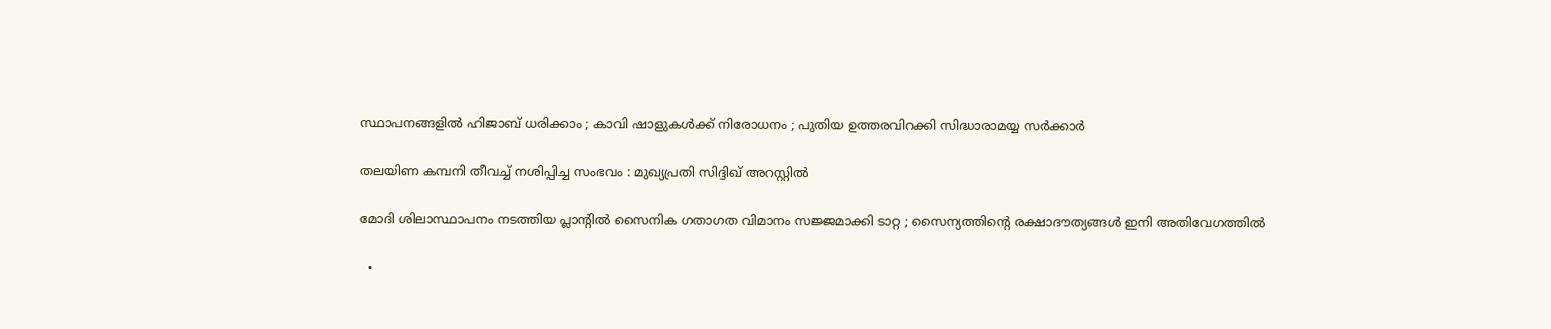സ്ഥാപനങ്ങളിൽ ഹിജാബ് ധരിക്കാം ; കാവി ഷാളുകൾക്ക് നിരോധനം ; പുതിയ ഉത്തരവിറക്കി സിദ്ധാരാമയ്യ സർക്കാർ

തലയിണ കമ്പനി തീവച്ച് നശിപ്പിച്ച സംഭവം : മുഖ്യപ്രതി സിദ്ദിഖ് അറസ്റ്റിൽ

മോദി ശിലാസ്ഥാപനം നടത്തിയ പ്ലാന്റിൽ സൈനിക ഗതാഗത വിമാനം സജ്ജമാക്കി ടാറ്റ ; സൈന്യത്തിന്റെ രക്ഷാദൗത്യങ്ങൾ ഇനി അതിവേഗത്തിൽ

  •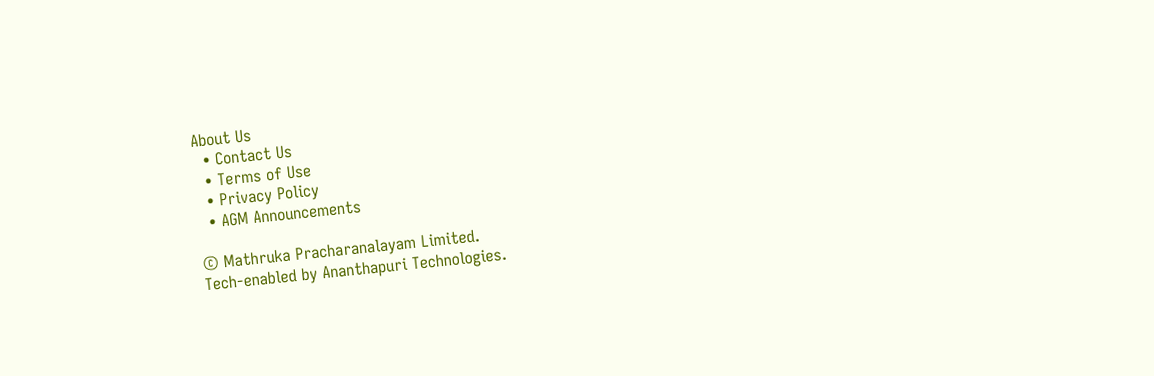About Us
  • Contact Us
  • Terms of Use
  • Privacy Policy
  • AGM Announcements

© Mathruka Pracharanalayam Limited.
Tech-enabled by Ananthapuri Technologies.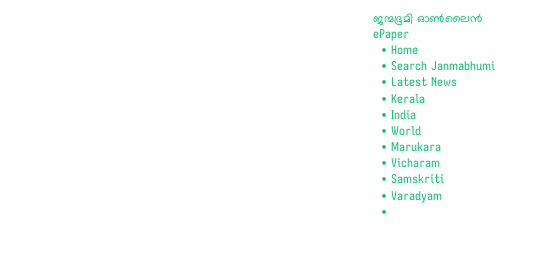ജന്മഭൂമി ഓണ്‍ലൈന്‍
ePaper
  • Home
  • Search Janmabhumi
  • Latest News
  • Kerala
  • India
  • World
  • Marukara
  • Vicharam
  • Samskriti
  • Varadyam
  •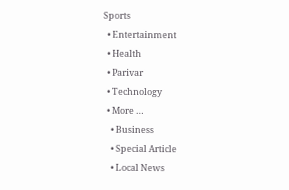Sports
  • Entertainment
  • Health
  • Parivar
  • Technology
  • More …
    • Business
    • Special Article
    • Local News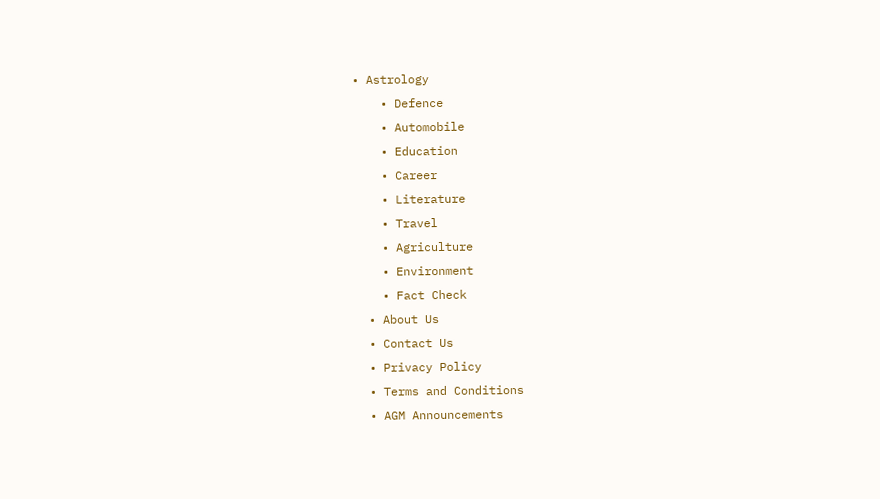• Astrology
    • Defence
    • Automobile
    • Education
    • Career
    • Literature
    • Travel
    • Agriculture
    • Environment
    • Fact Check
  • About Us
  • Contact Us
  • Privacy Policy
  • Terms and Conditions
  • AGM Announcements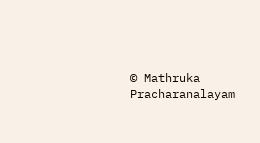© Mathruka Pracharanalayam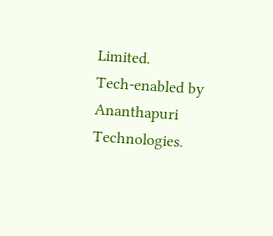Limited.
Tech-enabled by Ananthapuri Technologies.